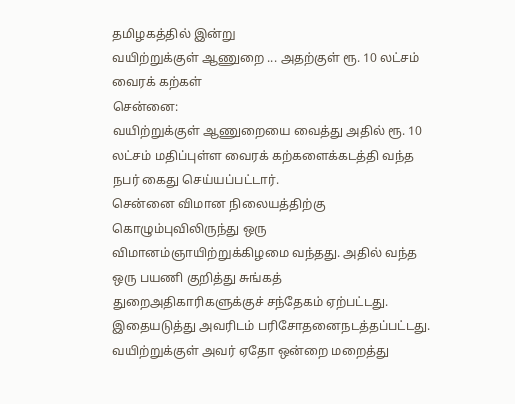தமிழகத்தில் இன்று
வயிற்றுக்குள் ஆணுறை ... அதற்குள் ரூ. 10 லட்சம் வைரக் கற்கள்
சென்னை:
வயிற்றுக்குள் ஆணுறையை வைத்து அதில் ரூ. 10 லட்சம் மதிப்புள்ள வைரக் கற்களைக்கடத்தி வந்த நபர் கைது செய்யப்பட்டார்.
சென்னை விமான நிலையத்திற்கு கொழும்புவிலிருந்து ஒரு விமானம்ஞாயிற்றுக்கிழமை வந்தது. அதில் வந்த ஒரு பயணி குறித்து சுங்கத் துறைஅதிகாரிகளுக்குச் சந்தேகம் ஏற்பட்டது. இதையடுத்து அவரிடம் பரிசோதனைநடத்தப்பட்டது.
வயிற்றுக்குள் அவர் ஏதோ ஒன்றை மறைத்து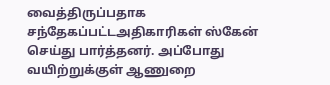வைத்திருப்பதாக சந்தேகப்பட்டஅதிகாரிகள் ஸ்கேன் செய்து பார்த்தனர். அப்போது வயிற்றுக்குள் ஆணுறை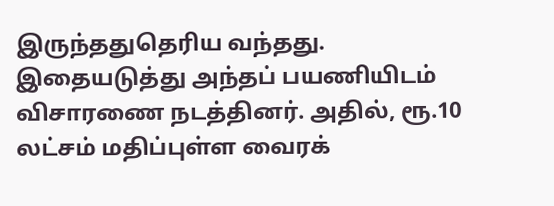இருந்ததுதெரிய வந்தது. இதையடுத்து அந்தப் பயணியிடம் விசாரணை நடத்தினர். அதில், ரூ.10 லட்சம் மதிப்புள்ள வைரக்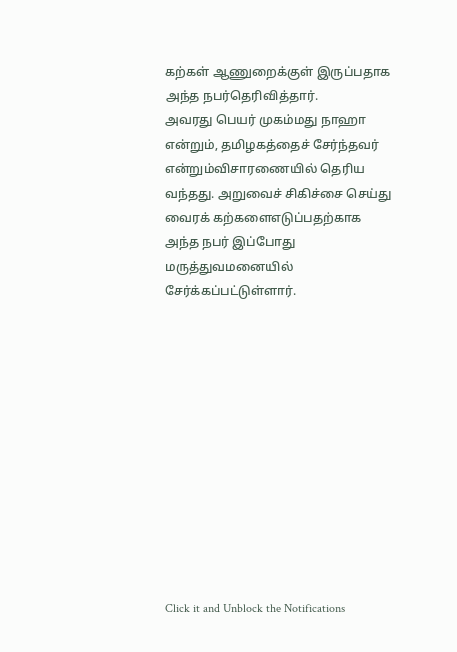கற்கள் ஆணுறைக்குள் இருப்பதாக அந்த நபர்தெரிவித்தார்.
அவரது பெயர் முகம்மது நாஹா என்றும், தமிழகத்தைச் சேர்ந்தவர் என்றும்விசாரணையில் தெரிய வந்தது. அறுவைச் சிகிச்சை செய்து வைரக் கற்களைஎடுப்பதற்காக அந்த நபர் இப்போது மருத்துவமனையில் சேர்க்கப்பட்டுள்ளார்.












Click it and Unblock the Notifications